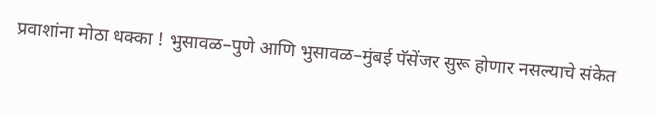प्रवाशांना मोठा धक्का ! भुसावळ–पुणे आणि भुसावळ–मुंबई पॅसेंजर सुरू होणार नसल्याचे संकेत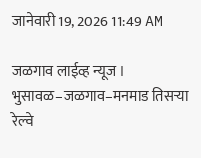जानेवारी 19, 2026 11:49 AM

जळगाव लाईव्ह न्यूज । भुसावळ–जळगाव–मनमाड तिसऱ्या रेल्वे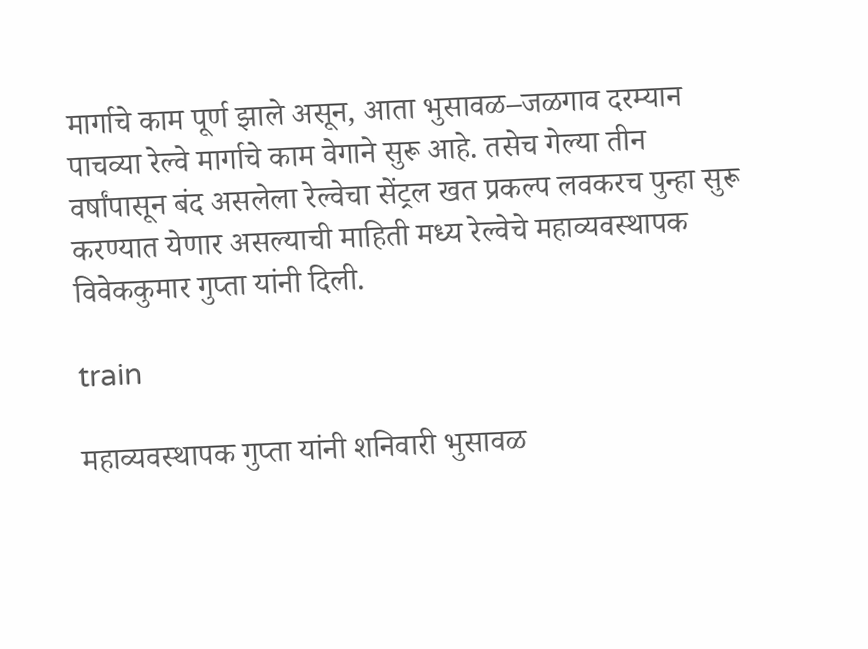मार्गाचे काम पूर्ण झाले असून, आता भुसावळ–जळगाव दरम्यान पाचव्या रेल्वे मार्गाचे काम वेगाने सुरू आहे. तसेच गेल्या तीन वर्षांपासून बंद असलेला रेल्वेचा सेंट्रल खत प्रकल्प लवकरच पुन्हा सुरू करण्यात येणार असल्याची माहिती मध्य रेल्वेचे महाव्यवस्थापक विवेककुमार गुप्ता यांनी दिली.

train

महाव्यवस्थापक गुप्ता यांनी शनिवारी भुसावळ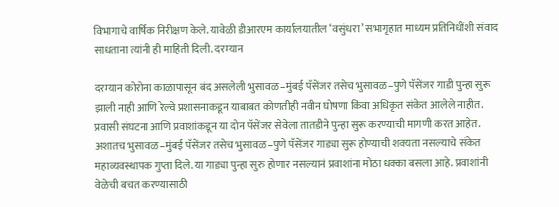विभागाचे वार्षिक निरीक्षण केले. यावेळी डीआरएम कार्यालयातील ‘वसुंधरा’ सभागृहात माध्यम प्रतिनिधींशी संवाद साधताना त्यांनी ही माहिती दिली. दरम्यान

दरम्यान कोरोना काळापासून बंद असलेली भुसावळ–मुंबई पॅसेंजर तसेच भुसावळ–पुणे पॅसेंजर गाडी पुन्हा सुरू झाली नाही आणि रेल्वे प्रशासनाकडून याबाबत कोणतीही नवीन घोषणा किंवा अधिकृत संकेत आलेले नाहीत. प्रवासी संघटना आणि प्रवाशांकडून या दोन पॅसेंजर सेवेला तातडीने पुन्हा सुरू करण्याची मागणी करत आहेत. अशातच भुसावळ–मुंबई पॅसेंजर तसेच भुसावळ–पुणे पॅसेंजर गाड्या सुरू होण्याची शक्यता नसल्याचे संकेत महाव्यवस्थापक गुप्ता दिले. या गाड्या पुन्हा सुरु होणार नसल्यानं प्रवाशांना मोठा धक्का बसला आहे. प्रवाशांनी वेळेची बचत करण्यासाठी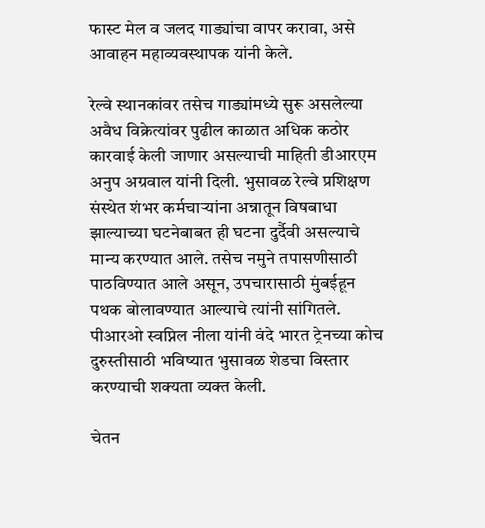फास्ट मेल व जलद गाड्यांचा वापर करावा, असे आवाहन महाव्यवस्थापक यांनी केले.

रेल्वे स्थानकांवर तसेच गाड्यांमध्ये सुरू असलेल्या अवैध विक्रेत्यांवर पुढील काळात अधिक कठोर कारवाई केली जाणार असल्याची माहिती डीआरएम अनुप अग्रवाल यांनी दिली. भुसावळ रेल्वे प्रशिक्षण संस्थेत शंभर कर्मचाऱ्यांना अन्नातून विषबाधा झाल्याच्या घटनेबाबत ही घटना दुर्दैवी असल्याचे मान्य करण्यात आले. तसेच नमुने तपासणीसाठी पाठविण्यात आले असून, उपचारासाठी मुंबईहून पथक बोलावण्यात आल्याचे त्यांनी सांगितले. पीआरओ स्वप्निल नीला यांनी वंदे भारत ट्रेनच्या कोच दुरुस्तीसाठी भविष्यात भुसावळ शेडचा विस्तार करण्याची शक्यता व्यक्त केली.

चेतन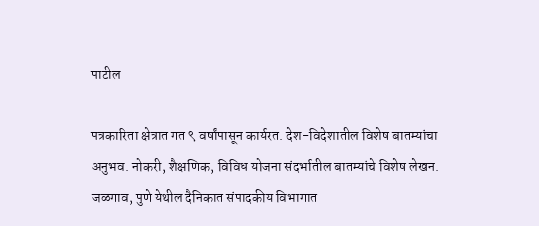पाटील

पत्रकारिता क्षेत्रात गत ९ वर्षांपासून कार्यरत. देश-विदेशातील विशेष बातम्यांचा अनुभव. नोकरी, शैक्षणिक, विविध योजना संदर्भातील बातम्यांचे विशेष लेखन. जळगाव, पुणे येथील दैनिकात संपादकीय विभागात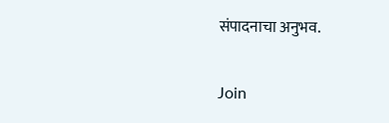संपादनाचा अनुभव.

Join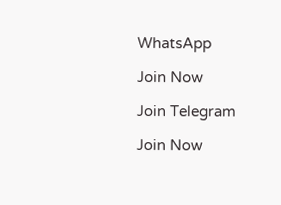WhatsApp

Join Now

Join Telegram

Join Now